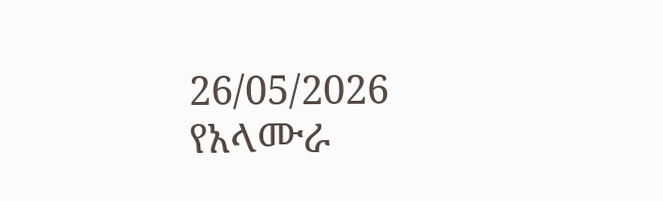26/05/2026
የአላሙራ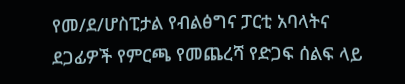የመ/ደ/ሆስፒታል የብልፅግና ፓርቲ አባላትና ደጋፊዎች የምርጫ የመጨረሻ የድጋፍ ሰልፍ ላይ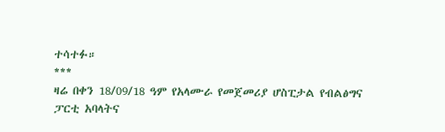ተሳተፉ።
***
ዛሬ በቀን 18/09/18 ዓም የአላሙራ የመጀመሪያ ሆስፒታል የብልፅግና ፓርቲ አባላትና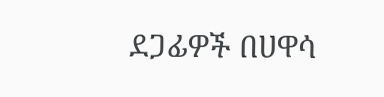ደጋፊዎች በሀዋሳ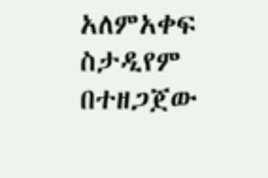አለምአቀፍ ስታዲየም በተዘጋጀው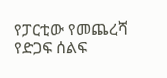የፓርቲው የመጨረሻ የድጋፍ ሰልፍ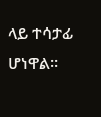ላይ ተሳታፊ ሆነዋል።